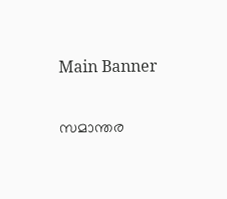Main Banner

സമാന്തര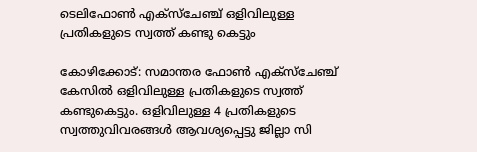ടെലിഫോൺ എക്‌സ്‌ചേഞ്ച് ഒളിവിലുള്ള പ്രതികളുടെ സ്വത്ത് കണ്ടു കെട്ടും

കോഴിക്കോട്: സമാന്തര ഫോൺ എക്‌സ്‌ചേഞ്ച് കേസിൽ ഒളിവിലുള്ള പ്രതികളുടെ സ്വത്ത് കണ്ടുകെട്ടും. ഒളിവിലുള്ള 4 പ്രതികളുടെ സ്വത്തുവിവരങ്ങൾ ആവശ്യപ്പെട്ടു ജില്ലാ സി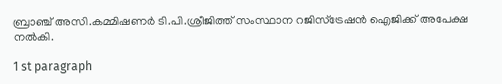ബ്രാഞ്ച് അസി.കമ്മിഷണർ ടി.പി.ശ്രീജിത്ത് സംസ്ഥാന റജിസ്‌ട്രേഷൻ ഐജിക്ക് അപേക്ഷ നൽകി.

1 st paragraph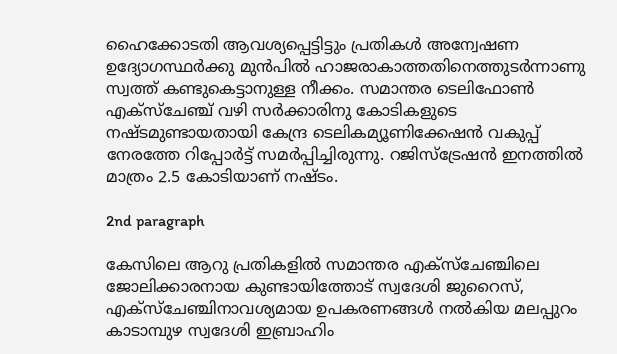ഹൈക്കോടതി ആവശ്യപ്പെട്ടിട്ടും പ്രതികൾ അന്വേഷണ ഉദ്യോഗസ്ഥർക്കു മുൻപിൽ ഹാജരാകാത്തതിനെത്തുടർന്നാണു സ്വത്ത് കണ്ടുകെട്ടാനുള്ള നീക്കം. സമാന്തര ടെലിഫോൺ എക്‌സ്‌ചേഞ്ച് വഴി സർക്കാരിനു കോടികളുടെ നഷ്ടമുണ്ടായതായി കേന്ദ്ര ടെലികമ്യൂണിക്കേഷൻ വകുപ്പ് നേരത്തേ റിപ്പോർട്ട് സമർപ്പിച്ചിരുന്നു. റജിസ്‌ട്രേഷൻ ഇനത്തിൽ മാത്രം 2.5 കോടിയാണ് നഷ്ടം.

2nd paragraph

കേസിലെ ആറു പ്രതികളിൽ സമാന്തര എക്‌സ്‌ചേഞ്ചിലെ ജോലിക്കാരനായ കുണ്ടായിത്തോട് സ്വദേശി ജുറൈസ്, എക്‌സ്‌ചേഞ്ചിനാവശ്യമായ ഉപകരണങ്ങൾ നൽകിയ മലപ്പുറം കാടാമ്പുഴ സ്വദേശി ഇബ്രാഹിം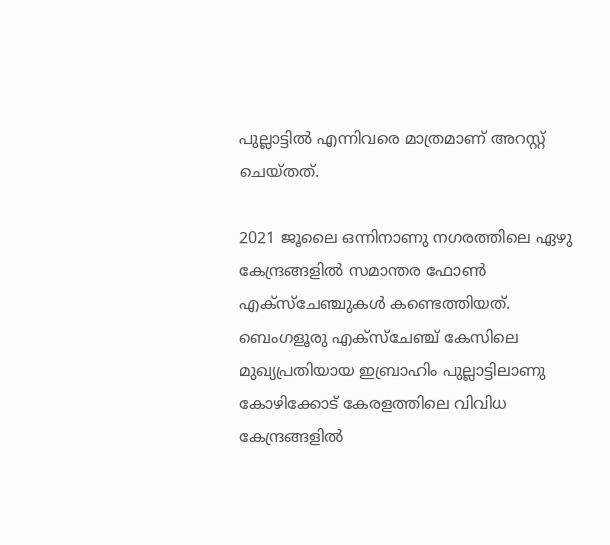പുല്ലാട്ടിൽ എന്നിവരെ മാത്രമാണ് അറസ്റ്റ് ചെയ്തത്.

2021 ജൂലൈ ഒന്നിനാണു നഗരത്തിലെ ഏഴു കേന്ദ്രങ്ങളിൽ സമാന്തര ഫോൺ എക്‌സ്‌ചേഞ്ചുകൾ കണ്ടെത്തിയത്. ബെംഗളൂരു എക്‌സ്‌ചേഞ്ച് കേസിലെ മുഖ്യപ്രതിയായ ഇബ്രാഹിം പുല്ലാട്ടിലാണു കോഴിക്കോട് കേരളത്തിലെ വിവിധ കേന്ദ്രങ്ങളിൽ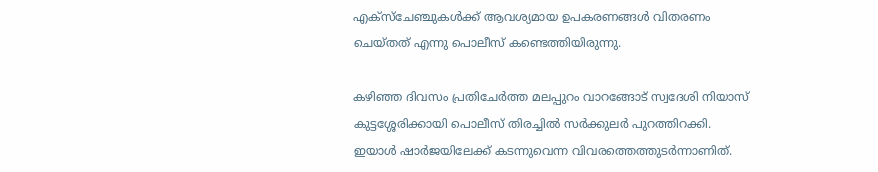എക്‌സ്‌ചേഞ്ചുകൾക്ക് ആവശ്യമായ ഉപകരണങ്ങൾ വിതരണം ചെയ്തത് എന്നു പൊലീസ് കണ്ടെത്തിയിരുന്നു.

കഴിഞ്ഞ ദിവസം പ്രതിചേർത്ത മലപ്പുറം വാറങ്ങോട് സ്വദേശി നിയാസ് കുട്ടശ്ശേരിക്കായി പൊലീസ് തിരച്ചിൽ സർക്കുലർ പുറത്തിറക്കി. ഇയാൾ ഷാർജയിലേക്ക് കടന്നുവെന്ന വിവരത്തെത്തുടർന്നാണിത്.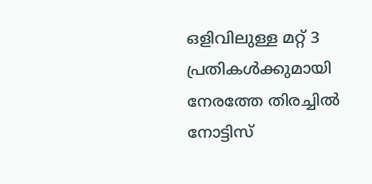ഒളിവിലുള്ള മറ്റ് 3 പ്രതികൾക്കുമായി നേരത്തേ തിരച്ചിൽ നോട്ടിസ്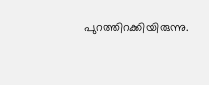പുറത്തിറക്കിയിരുന്നു.